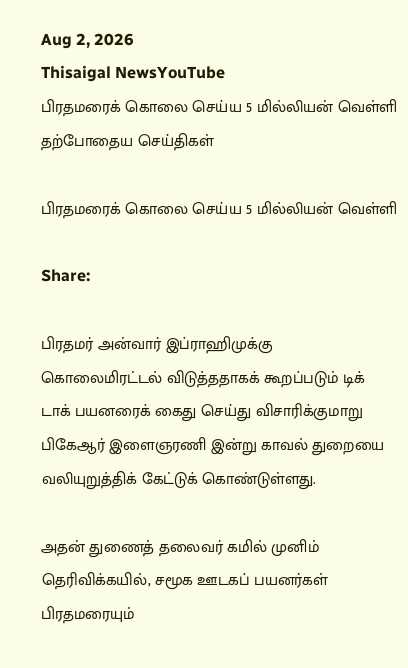Aug 2, 2026
Thisaigal NewsYouTube
பிரதமரைக் கொலை செய்ய 5 மில்லியன் வெள்ளி
தற்போதைய செய்திகள்

பிரதமரைக் கொலை செய்ய 5 மில்லியன் வெள்ளி

Share:

பிரதமர் அன்வார் இப்ராஹிமுக்கு கொலைமிரட்டல் விடுத்ததாகக் கூறப்படும் டிக் டாக் பயனரைக் கைது செய்து விசாரிக்குமாறு பிகேஆர் இளைஞரணி இன்று காவல் துறையை வலியுறுத்திக் கேட்டுக் கொண்டுள்ளது.

அதன் துணைத் தலைவர் கமில் முனிம் தெரிவிக்கயில், சமூக ஊடகப் பயனர்கள் பிரதமரையும்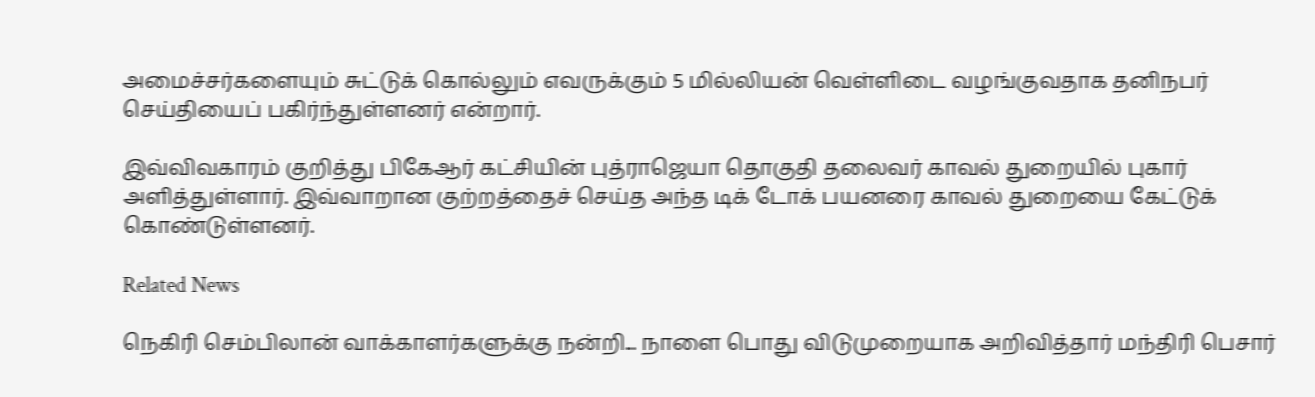அமைச்சர்களையும் சுட்டுக் கொல்லும் எவருக்கும் 5 மில்லியன் வெள்ளிடை வழங்குவதாக தனிநபர் செய்தியைப் பகிர்ந்துள்ளனர் என்றார்.

இவ்விவகாரம் குறித்து பிகேஆர் கட்சியின் புத்ராஜெயா தொகுதி தலைவர் காவல் துறையில் புகார் அளித்துள்ளார். இவ்வாறான குற்றத்தைச் செய்த அந்த டிக் டோக் பயனரை காவல் துறையை கேட்டுக் கொண்டுள்ளனர்.

Related News

நெகிரி செம்பிலான் வாக்காளர்களுக்கு நன்றி... நாளை பொது விடுமுறையாக அறிவித்தார் மந்திரி பெசார்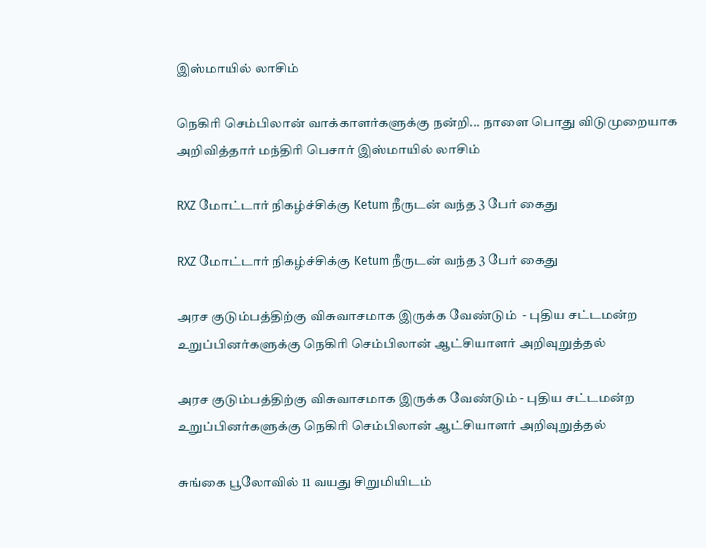இஸ்மாயில் லாசிம்

நெகிரி செம்பிலான் வாக்காளர்களுக்கு நன்றி... நாளை பொது விடுமுறையாக அறிவித்தார் மந்திரி பெசார் இஸ்மாயில் லாசிம்

RXZ மோட்டார் நிகழ்ச்சிக்கு Ketum நீருடன் வந்த 3 பேர் கைது

RXZ மோட்டார் நிகழ்ச்சிக்கு Ketum நீருடன் வந்த 3 பேர் கைது

அரச குடும்பத்திற்கு விசுவாசமாக இருக்க வேண்டும்  - புதிய சட்டமன்ற உறுப்பினர்களுக்கு நெகிரி செம்பிலான் ஆட்சியாளர் அறிவுறுத்தல்

அரச குடும்பத்திற்கு விசுவாசமாக இருக்க வேண்டும் - புதிய சட்டமன்ற உறுப்பினர்களுக்கு நெகிரி செம்பிலான் ஆட்சியாளர் அறிவுறுத்தல்

சுங்கை பூலோவில் 11 வயது சிறுமியிடம்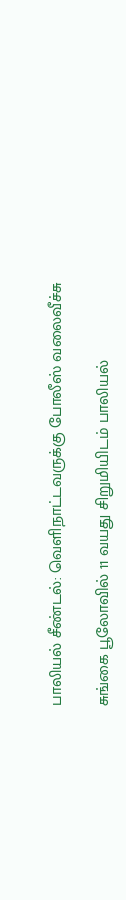பாலியல் சீண்டல்: வெளிநாட்டவருக்கு போலீஸ் வலைவீச்சு

சுங்கை பூலோவில் 11 வயது சிறுமியிடம் பாலியல்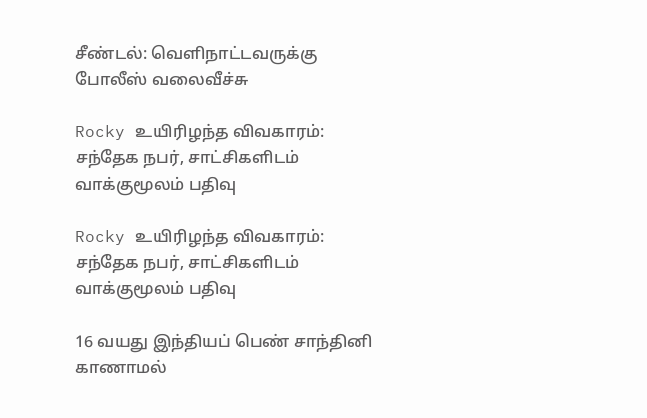சீண்டல்: வெளிநாட்டவருக்கு போலீஸ் வலைவீச்சு

Rocky உயிரிழந்த விவகாரம்: சந்தேக நபர், சாட்சிகளிடம் வாக்குமூலம் பதிவு

Rocky உயிரிழந்த விவகாரம்: சந்தேக நபர், சாட்சிகளிடம் வாக்குமூலம் பதிவு

16 வயது இந்தியப் பெண் சாந்தினி காணாமல்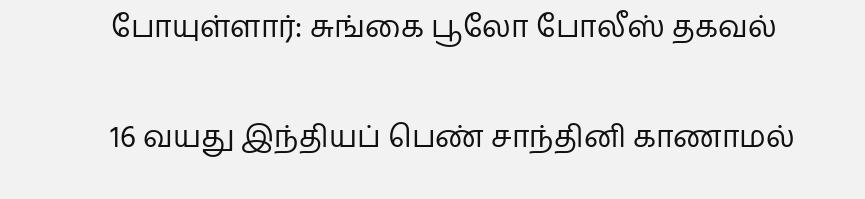போயுள்ளார்: சுங்கை பூலோ போலீஸ் தகவல்

16 வயது இந்தியப் பெண் சாந்தினி காணாமல்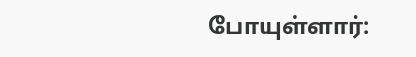போயுள்ளார்: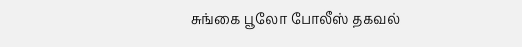சுங்கை பூலோ போலீஸ் தகவல்